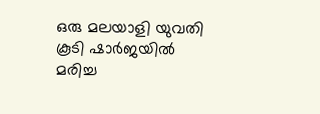ഒരു മലയാളി യുവതി കൂടി ഷാർജയിൽ മരിച്ച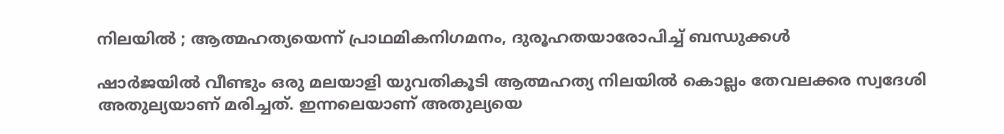നിലയിൽ ; ആത്മഹത്യയെന്ന് പ്രാഥമികനിഗമനം, ദുരൂഹതയാരോപിച്ച് ബന്ധുക്കൾ

ഷാര്‍ജയില്‍ വീണ്ടും ഒരു മലയാളി യുവതികൂടി ആത്മഹത്യ നിലയിൽ കൊല്ലം തേവലക്കര സ്വദേശി അതുല്യയാണ് മരിച്ചത്. ഇന്നലെയാണ് അതുല്യയെ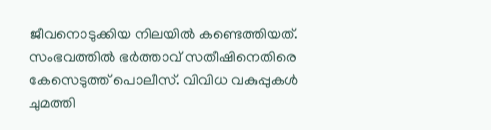ജീവനൊടുക്കിയ നിലയില്‍ കണ്ടെത്തിയത്. സംഭവത്തില്‍ ഭർത്താവ് സതീഷിനെതിരെ കേസെടുത്ത് പൊലീസ്. വിവിധ വകുപ്പുകള്‍ ചുമത്തി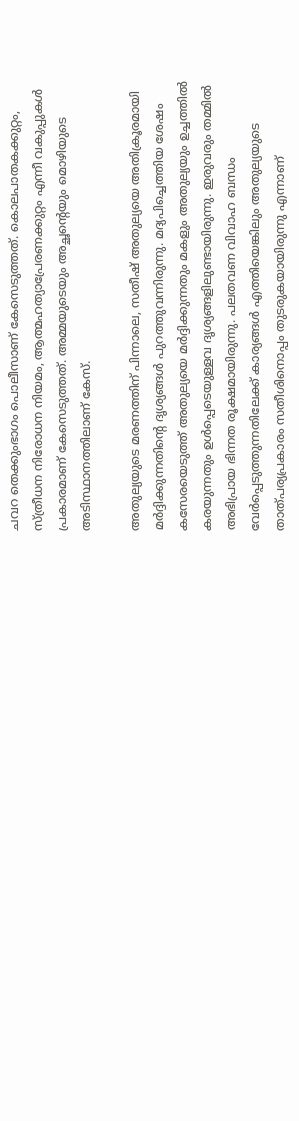ചവറ തെക്കുംഭാഗം പൊലീസാണ് കേസെടുത്തത്. കൊലപാതകക്കുറ്റം, സ്ത്രീധന നിരോധന നിയമം, ആത്മഹത്യാപ്രേരണക്കുറ്റം എന്നീ വകുപ്പുകള്‍ പ്രകാരമാണ് കേസെടുത്തത്. അമ്മയുടെയും അച്ഛന്റെയും മൊഴിയുടെ അടിസ്ഥാനത്തിലാണ് കേസ്.

അതുല്യയുടെ മരണത്തിന് പിന്നാലെ, സതീഷ് അതുല്യയെ അതിക്രൂരമായി മർദ്ദിക്കുന്നതിന്റെ ദൃശ്യങ്ങൾ പുറത്തുവന്നിരുന്നു. മദ്യപിച്ചെത്തിയ ശേഷം കസേരയെടുത്ത് അതുല്യയെ മർദ്ദിക്കുന്നതും മകളും അതുല്യയും ഉച്ചത്തിൽ കരയുന്നതും ഉൾപ്പെടെയുള്ളവ ദൃശ്യങ്ങളിലുണ്ടായിരുന്നു. ഇരുവരും തമ്മിൽ അഭിപ്രായ ഭിന്നത രൂക്ഷമായിരുന്നു. പലതവണ വിവാഹ ബന്ധം വേർപ്പെടുത്തുന്നതിലേക്ക് കാര്യങ്ങൾ എത്തിയെങ്കിലും അതുല്യയുടെ താത്പര്യപ്രകാരം സതീശിനൊപ്പം തുടരുകയായിരുന്നു എന്നാണ്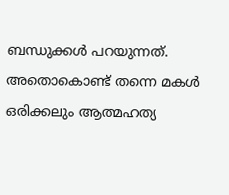ബന്ധുക്കൾ പറയുന്നത്. അതൊകൊണ്ട് തന്നെ മകൾ ഒരിക്കലും ആത്മഹത്യ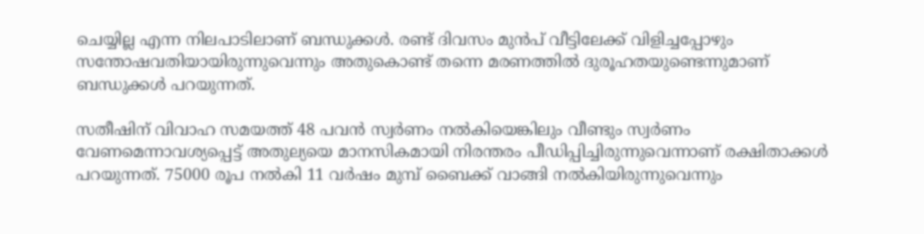ചെയ്യില്ല എന്ന നിലപാടിലാണ് ബന്ധുക്കൾ. രണ്ട് ദിവസം മുൻപ് വീട്ടിലേക്ക് വിളിച്ചപ്പോഴും സന്തോഷവതിയായിരുന്നുവെന്നും അതുകൊണ്ട് തന്നെ മരണത്തിൽ ദുരൂഹതയുണ്ടെന്നുമാണ് ബന്ധുക്കൾ പറയുന്നത്.

സതീഷിന് വിവാഹ സമയത്ത് 48 പവന്‍ സ്വര്‍ണം നല്‍കിയെങ്കിലും വീണ്ടും സ്വര്‍ണം വേണമെന്നാവശ്യപ്പെട്ട് അതുല്യയെ മാനസികമായി നിരന്തരം പീഡിപ്പിച്ചിരുന്നുവെന്നാണ് രക്ഷിതാക്കള്‍ പറയുന്നത്. 75000 രൂപ നല്‍കി 11 വര്‍ഷം മുമ്പ് ബൈക്ക് വാങ്ങി നല്‍കിയിരുന്നുവെന്നും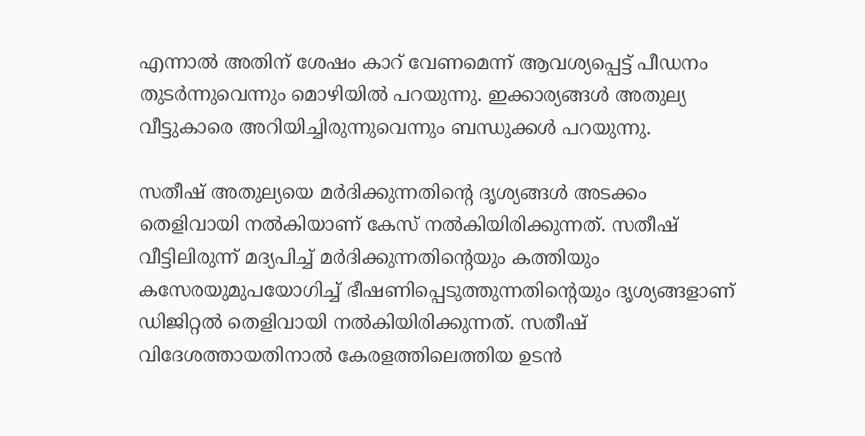എന്നാല്‍ അതിന് ശേഷം കാറ് വേണമെന്ന് ആവശ്യപ്പെട്ട് പീഡനം തുടർന്നുവെന്നും മൊഴിയില്‍ പറയുന്നു. ഇക്കാര്യങ്ങള്‍ അതുല്യ വീട്ടുകാരെ അറിയിച്ചിരുന്നുവെന്നും ബന്ധുക്കൾ പറയുന്നു.

സതീഷ് അതുല്യയെ മര്‍ദിക്കുന്നതിന്റെ ദൃശ്യങ്ങള്‍ അടക്കം തെളിവായി നല്‍കിയാണ് കേസ് നല്‍കിയിരിക്കുന്നത്. സതീഷ് വീട്ടിലിരുന്ന് മദ്യപിച്ച് മര്‍ദിക്കുന്നതിന്റെയും കത്തിയും കസേരയുമുപയോഗിച്ച് ഭീഷണിപ്പെടുത്തുന്നതിന്റെയും ദൃശ്യങ്ങളാണ് ഡിജിറ്റല്‍ തെളിവായി നല്‍കിയിരിക്കുന്നത്. സതീഷ് വിദേശത്തായതിനാല്‍ കേരളത്തിലെത്തിയ ഉടന്‍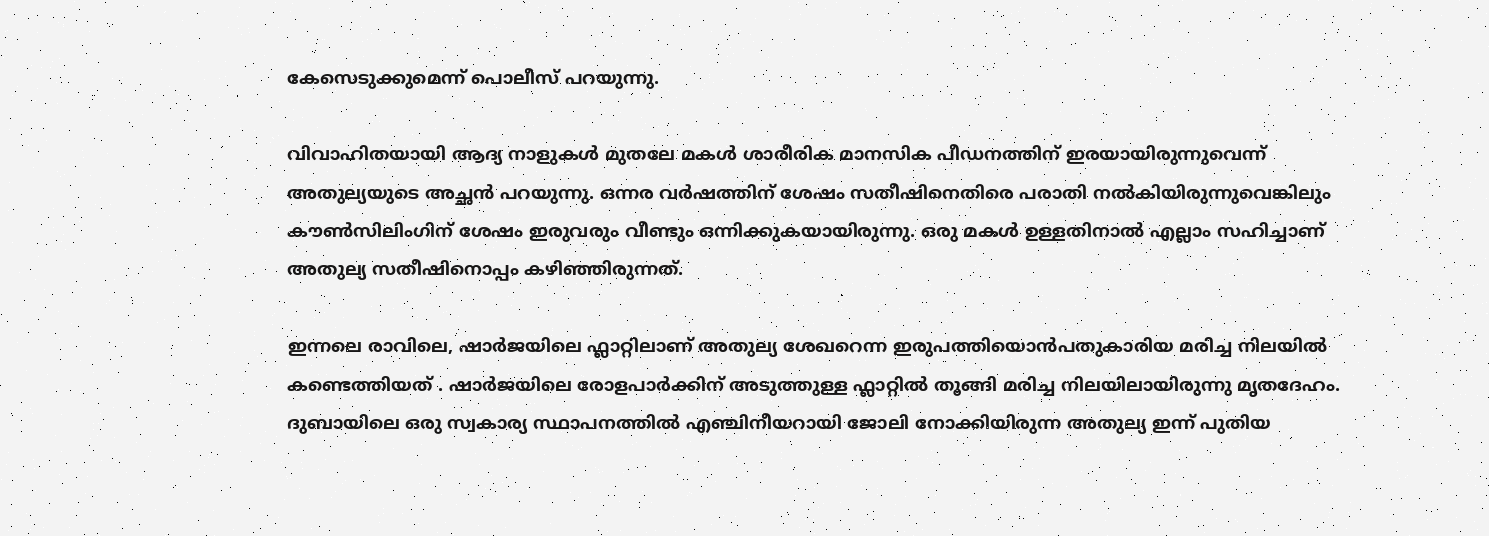കേസെടുക്കുമെന്ന് പൊലീസ് പറയുന്നു.

വിവാഹിതയായി ആദ്യ നാളുകൾ മുതലേ മകൾ ശാരീരിക മാനസിക പീഡനത്തിന് ഇരയായിരുന്നുവെന്ന് അതുല്യയുടെ അച്ഛൻ പറയുന്നു. ഒന്നര വര്‍ഷത്തിന് ശേഷം സതീഷിനെതിരെ പരാതി നല്‍കിയിരുന്നുവെങ്കിലും കൗണ്‍സിലിംഗിന് ശേഷം ഇരുവരും വീണ്ടും ഒന്നിക്കുകയായിരുന്നു. ഒരു മകള്‍ ഉള്ളതിനാല്‍ എല്ലാം സഹിച്ചാണ് അതുല്യ സതീഷിനൊപ്പം കഴിഞ്ഞിരുന്നത്.

ഇന്നലെ രാവിലെ, ഷാർജയിലെ ഫ്ലാറ്റിലാണ് അതുല്യ ശേഖറെന്ന ഇരുപത്തിയൊൻപതുകാരിയ മരിച്ച നിലയിൽ കണ്ടെത്തിയത് . ഷാർജയിലെ രോളപാർക്കിന് അടുത്തുള്ള ഫ്ലാറ്റിൽ തൂങ്ങി മരിച്ച നിലയിലായിരുന്നു മൃതദേഹം. ദുബായിലെ ഒരു സ്വകാര്യ സ്ഥാപനത്തിൽ എഞ്ചിനീയറായി ജോലി നോക്കിയിരുന്ന അതുല്യ ഇന്ന് പുതിയ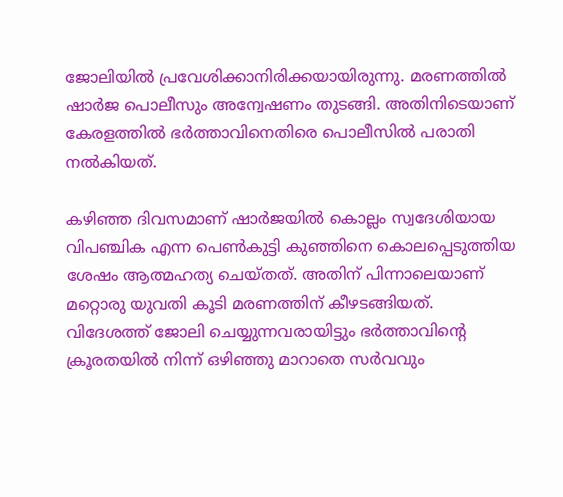ജോലിയിൽ പ്രവേശിക്കാനിരിക്കയായിരുന്നു. മരണത്തിൽ ഷാർജ പൊലീസും അന്വേഷണം തുടങ്ങി. അതിനിടെയാണ് കേരളത്തിൽ ഭർത്താവിനെതിരെ പൊലീസിൽ പരാതി നൽകിയത്.

കഴിഞ്ഞ ദിവസമാണ് ഷാർജയിൽ കൊല്ലം സ്വദേശിയായ വിപഞ്ചിക എന്ന പെൺകുട്ടി കുഞ്ഞിനെ കൊലപ്പെടുത്തിയ ശേഷം ആത്മഹത്യ ചെയ്തത്. അതിന് പിന്നാലെയാണ് മറ്റൊരു യുവതി കൂടി മരണത്തിന് കീഴടങ്ങിയത്. വിദേശത്ത് ജോലി ചെയ്യുന്നവരായിട്ടും ഭർത്താവിന്റെ ക്രൂരതയിൽ നിന്ന് ഒഴിഞ്ഞു മാറാതെ സർവവും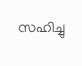സഹിച്ചു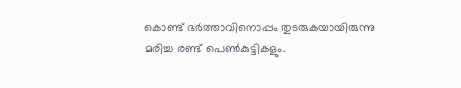കൊണ്ട് ഭർത്താവിനൊപ്പം തുടരുകയായിരുന്നു മരിച്ച രണ്ട് പെൺകുട്ടികളും.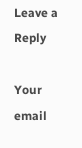Leave a Reply

Your email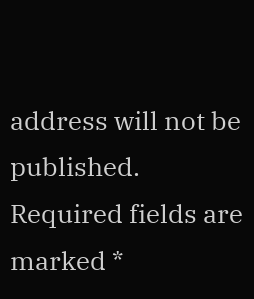address will not be published. Required fields are marked *